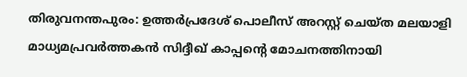തിരുവനന്തപുരം: ഉത്തർപ്രദേശ് പൊലീസ് അറസ്റ്റ് ചെയ്ത മലയാളി മാധ്യമപ്രവർത്തകൻ സിദ്ദീഖ് കാപ്പന്റെ മോചനത്തിനായി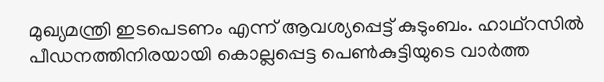മുഖ്യമന്ത്രി ഇടപെടണം എന്ന് ആവശ്യപ്പെട്ട് കുടുംബം. ഹാഥ്റസിൽ പീഡനത്തിനിരയായി കൊല്ലപ്പെട്ട പെൺകുട്ടിയുടെ വാർത്ത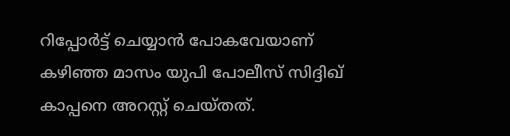റിപ്പോർട്ട് ചെയ്യാൻ പോകവേയാണ് കഴിഞ്ഞ മാസം യുപി പോലീസ് സിദ്ദിഖ് കാപ്പനെ അറസ്റ്റ് ചെയ്തത്.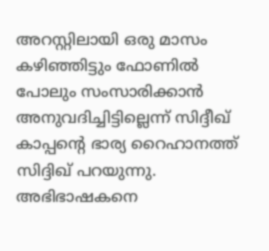അറസ്റ്റിലായി ഒരു മാസം കഴിഞ്ഞിട്ടും ഫോണിൽ പോലും സംസാരിക്കാൻ അനുവദിച്ചിട്ടില്ലെന്ന് സിദ്ദീഖ് കാപ്പന്റെ ഭാര്യ റൈഹാനത്ത് സിദ്ദിഖ് പറയുന്നു. അഭിഭാഷകനെ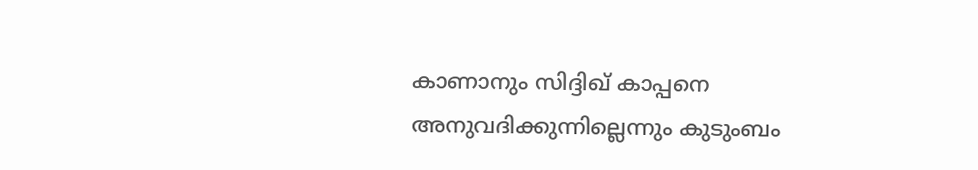കാണാനും സിദ്ദിഖ് കാപ്പനെ അനുവദിക്കുന്നില്ലെന്നും കുടുംബം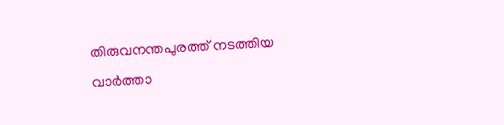തിരുവനന്തപുരത്ത് നടത്തിയ വാർത്താ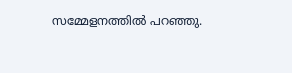സമ്മേളനത്തിൽ പറഞ്ഞു.